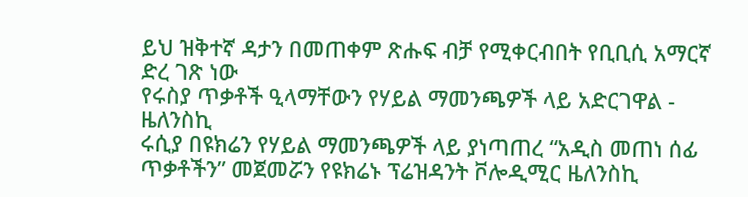ይህ ዝቅተኛ ዳታን በመጠቀም ጽሑፍ ብቻ የሚቀርብበት የቢቢሲ አማርኛ ድረ ገጽ ነው
የሩስያ ጥቃቶች ዒላማቸውን የሃይል ማመንጫዎች ላይ አድርገዋል - ዜለንስኪ
ሩሲያ በዩክሬን የሃይል ማመንጫዎች ላይ ያነጣጠረ “አዲስ መጠነ ሰፊ ጥቃቶችን” መጀመሯን የዩክሬኑ ፕሬዝዳንት ቮሎዲሚር ዜለንስኪ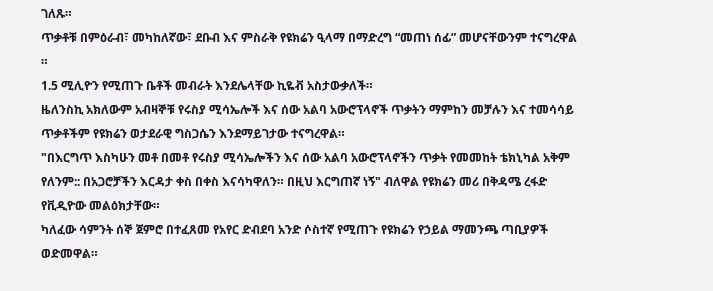ገለጹ።
ጥቃቶቹ በምዕራብ፣ መካከለኛው፣ ደቡብ እና ምስራቅ የዩክሬን ዒላማ በማድረግ “መጠነ ሰፊ” መሆናቸውንም ተናግረዋል ።
1.5 ሚሊዮን የሚጠጉ ቤቶች መብራት እንደሌላቸው ኪዬቭ አስታውቃለች።
ዜለንስኪ አክለውም አብዛኞቹ የሩስያ ሚሳኤሎች እና ሰው አልባ አውሮፕላኖች ጥቃትን ማምከን መቻሉን እና ተመሳሳይ ጥቃቶችም የዩክሬን ወታደራዊ ግስጋሴን እንደማይገታው ተናግረዋል።
"በእርግጥ እስካሁን መቶ በመቶ የሩስያ ሚሳኤሎችን እና ሰው አልባ አውሮፕላኖችን ጥቃት የመመከት ቴክኒካል አቅም የለንም:: በአጋሮቻችን እርዳታ ቀስ በቀስ እናሳካዋለን። በዚህ እርግጠኛ ነኝ" ብለዋል የዩክሬን መሪ በቅዳሜ ረፋድ የቪዲዮው መልዕክታቸው።
ካለፈው ሳምንት ሰኞ ጀምሮ በተፈጸመ የአየር ድብደባ አንድ ሶስተኛ የሚጠጉ የዩክሬን የኃይል ማመንጫ ጣቢያዎች ወድመዋል።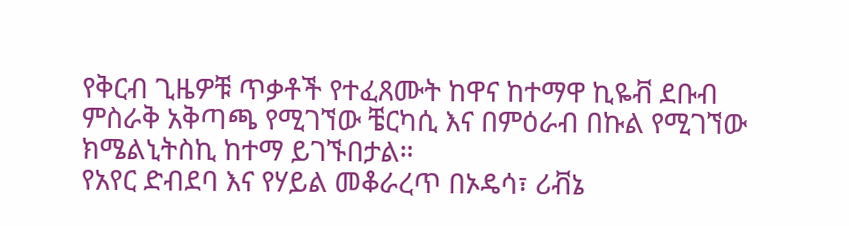የቅርብ ጊዜዎቹ ጥቃቶች የተፈጸሙት ከዋና ከተማዋ ኪዬቭ ደቡብ ምስራቅ አቅጣጫ የሚገኘው ቼርካሲ እና በምዕራብ በኩል የሚገኘው ክሜልኒትስኪ ከተማ ይገኙበታል።
የአየር ድብደባ እና የሃይል መቆራረጥ በኦዴሳ፣ ሪቭኔ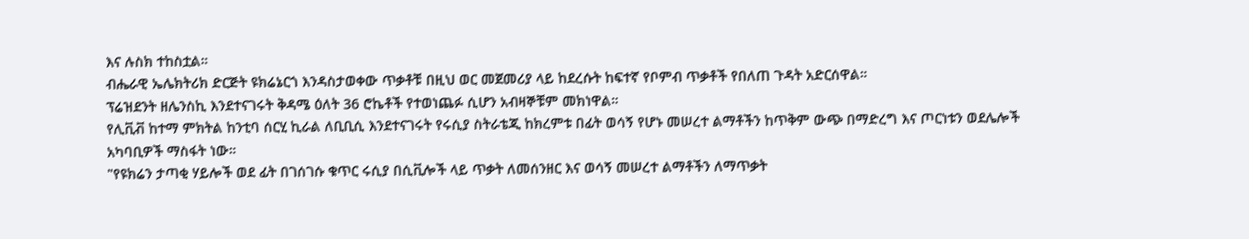እና ሉስክ ተከስቷል።
ብሔራዊ ኤሌክትሪክ ድርጅት ዩክሬኔርጎ እንዳስታወቀው ጥቃቶቹ በዚህ ወር መጀመሪያ ላይ ከደረሱት ከፍተኛ የቦምብ ጥቃቶች የበለጠ ጉዳት አድርሰዋል።
ፕሬዝደንት ዘሌንስኪ እንደተናገሩት ቅዳሜ ዕለት 36 ሮኬቶች የተወነጨፉ ሲሆን አብዛኞቹም መክነዋል።
የሊቪቭ ከተማ ምክትል ከንቲባ ሰርሂ ኪራል ለቢቢሲ እንደተናገሩት የሩሲያ ስትራቴጂ ከክረምቱ በፊት ወሳኝ የሆኑ መሠረተ ልማቶችን ከጥቅም ውጭ በማድረግ እና ጦርነቱን ወደሌሎች አካባቢዎች ማስፋት ነው።
"የዩክሬን ታጣቂ ሃይሎች ወደ ፊት በገሰገሱ ቁጥር ሩሲያ በሲቪሎች ላይ ጥቃት ለመሰንዘር እና ወሳኝ መሠረተ ልማቶችን ለማጥቃት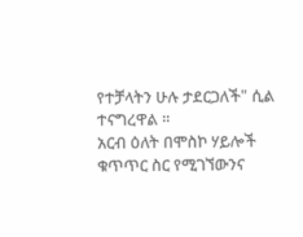የተቻላትን ሁሉ ታደርጋለች" ሲል ተናግረዋል ።
አርብ ዕለት በሞስኮ ሃይሎች ቁጥጥር ስር የሚገኘውንና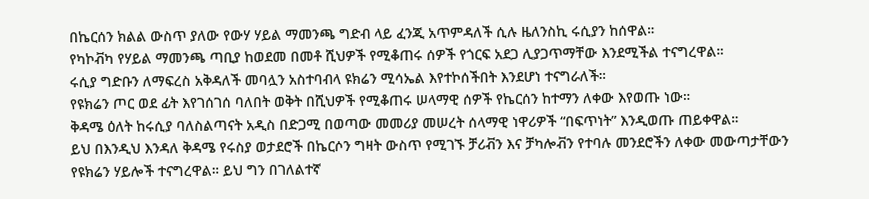በኬርሰን ክልል ውስጥ ያለው የውሃ ሃይል ማመንጫ ግድብ ላይ ፈንጂ አጥምዳለች ሲሉ ዜለንስኪ ሩሲያን ከሰዋል።
የካኮቭካ የሃይል ማመንጫ ጣቢያ ከወደመ በመቶ ሺህዎች የሚቆጠሩ ሰዎች የጎርፍ አደጋ ሊያጋጥማቸው እንደሚችል ተናግረዋል።
ሩሲያ ግድቡን ለማፍረስ አቅዳለች መባሏን አስተባብላ ዩክሬን ሚሳኤል እየተኮሰችበት እንደሆነ ተናግራለች።
የዩክሬን ጦር ወደ ፊት እየገሰገሰ ባለበት ወቅት በሺህዎች የሚቆጠሩ ሠላማዊ ሰዎች የኬርሰን ከተማን ለቀው እየወጡ ነው።
ቅዳሜ ዕለት ከሩሲያ ባለስልጣናት አዲስ በድጋሚ በወጣው መመሪያ መሠረት ሰላማዊ ነዋሪዎች “በፍጥነት” እንዲወጡ ጠይቀዋል።
ይህ በእንዲህ እንዳለ ቅዳሜ የሩስያ ወታደሮች በኬርሶን ግዛት ውስጥ የሚገኙ ቻሪቭን እና ቻካሎቭን የተባሉ መንደሮችን ለቀው መውጣታቸውን የዩክሬን ሃይሎች ተናግረዋል። ይህ ግን በገለልተኛ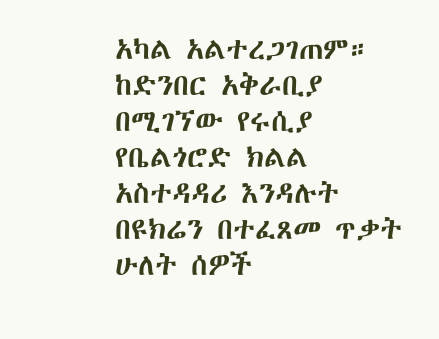አካል አልተረጋገጠም።
ከድንበር አቅራቢያ በሚገኘው የሩሲያ የቤልጎሮድ ክልል አስተዳዳሪ እንዳሉት በዩክሬን በተፈጸመ ጥቃት ሁለት ሰዎች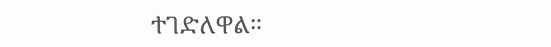ተገድለዋል።